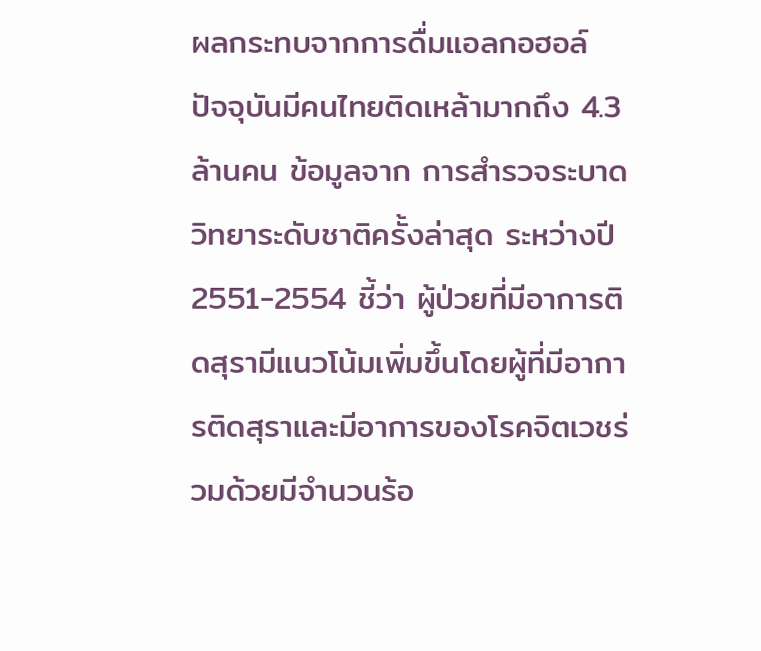ผลกระทบจากการดื่มแอลกอฮอล์
ปัจจุบันมีคนไทยติดเหล้ามากถึง 4.3 ล้านคน ข้อมูลจาก การสำรวจระบาดวิทยาระดับชาติครั้งล่าสุด ระหว่างปี
2551-2554 ชี้ว่า ผู้ป่วยที่มีอาการติดสุรามีแนวโน้มเพิ่มขึ้นโดยผู้ที่มีอาการติดสุราและมีอาการของโรคจิตเวชร่วมด้วยมีจำนวนร้อ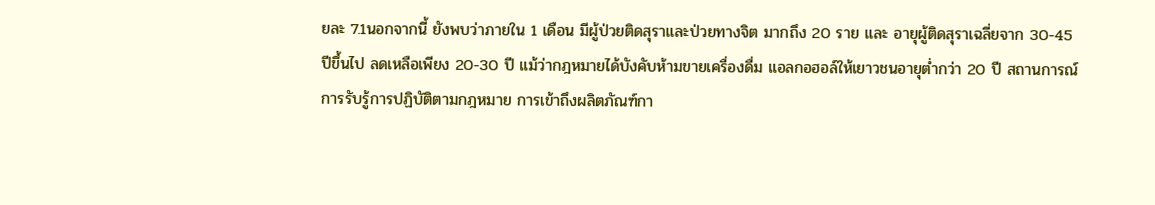ยละ 7.1นอกจากนี้ ยังพบว่าภายใน 1 เดือน มีผู้ป่วยติดสุราและป่วยทางจิต มากถึง 20 ราย และ อายุผู้ติดสุราเฉลี่ยจาก 30-45 ปีขึ้นไป ลดเหลือเพียง 20-30 ปี แม้ว่ากฎหมายได้บังคับห้ามขายเครื่องดื่ม แอลกอฮอล์ให้เยาวชนอายุต่ำกว่า 20 ปี สถานการณ์การรับรู้การปฏิบัติตามกฎหมาย การเข้าถึงผลิตภัณฑ์กา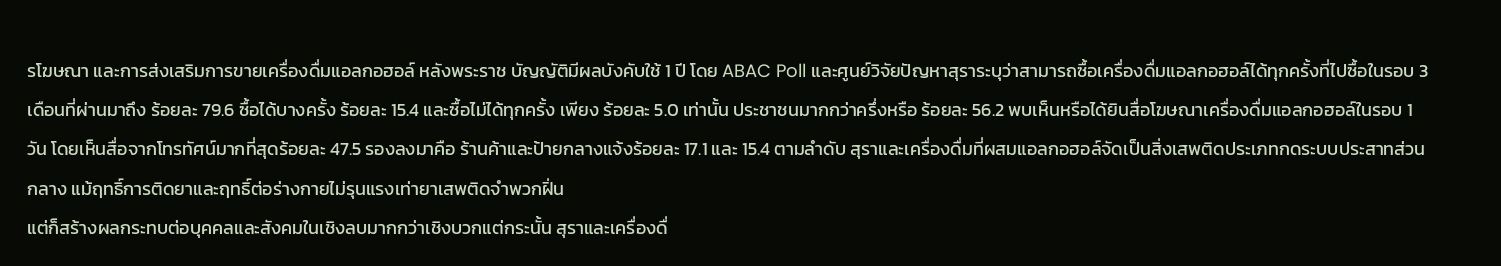รโฆษณา และการส่งเสริมการขายเครื่องดื่มแอลกอฮอล์ หลังพระราช บัญญัติมีผลบังคับใช้ 1 ปี โดย ABAC Poll และศูนย์วิจัยปัญหาสุราระบุว่าสามารถซื้อเครื่องดื่มแอลกอฮอล์ได้ทุกครั้งที่ไปซื้อในรอบ 3 เดือนที่ผ่านมาถึง ร้อยละ 79.6 ซื้อได้บางครั้ง ร้อยละ 15.4 และซื้อไม่ได้ทุกครั้ง เพียง ร้อยละ 5.0 เท่านั้น ประชาชนมากกว่าครึ่งหรือ ร้อยละ 56.2 พบเห็นหรือได้ยินสื่อโฆษณาเครื่องดื่มแอลกอฮอล์ในรอบ 1 วัน โดยเห็นสื่อจากโทรทัศน์มากที่สุดร้อยละ 47.5 รองลงมาคือ ร้านค้าและป้ายกลางแจ้งร้อยละ 17.1 และ 15.4 ตามลำดับ สุราและเครื่องดื่มที่ผสมแอลกอฮอล์จัดเป็นสิ่งเสพติดประเภทกดระบบประสาทส่วนกลาง แม้ฤทธิ์การติดยาและฤทธิ์ต่อร่างกายไม่รุนแรงเท่ายาเสพติดจำพวกฝิ่น
แต่ก็สร้างผลกระทบต่อบุคคลและสังคมในเชิงลบมากกว่าเชิงบวกแต่กระนั้น สุราและเครื่องดื่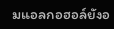มแอลกอฮอล์ยังอ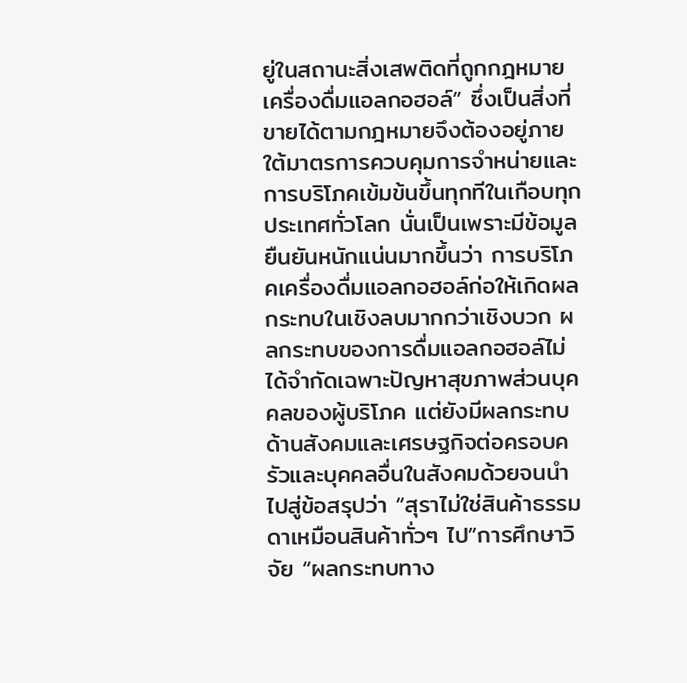ยู่ในสถานะสิ่งเสพติดที่ถูกกฎหมาย เครื่องดื่มแอลกอฮอล์” ซึ่งเป็นสิ่งที่ขายได้ตามกฎหมายจึงต้องอยู่ภายใต้มาตรการควบคุมการจำหน่ายและการบริโภคเข้มข้นขึ้นทุกทีในเกือบทุกประเทศทั่วโลก นั่นเป็นเพราะมีข้อมูลยืนยันหนักแน่นมากขึ้นว่า การบริโภคเครื่องดื่มแอลกอฮอล์ก่อให้เกิดผลกระทบในเชิงลบมากกว่าเชิงบวก ผลกระทบของการดื่มแอลกอฮอล์ไม่ได้จำกัดเฉพาะปัญหาสุขภาพส่วนบุคคลของผู้บริโภค แต่ยังมีผลกระทบด้านสังคมและเศรษฐกิจต่อครอบครัวและบุคคลอื่นในสังคมด้วยจนนำไปสู่ข้อสรุปว่า “สุราไม่ใช่สินค้าธรรมดาเหมือนสินค้าทั่วๆ ไป”การศึกษาวิจัย “ผลกระทบทาง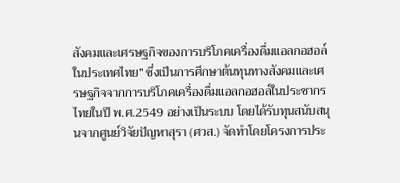สังคมและเศรษฐกิจของการบริโภคเครื่องดื่มแอลกอฮอล์ในประเทศไทย” ซึ่งเป็นการศึกษาต้นทุนทางสังคมและเศรษฐกิจจากการบริโภคเครื่องดื่มแอลกอฮอล์ในประชากรไทยในปี พ.ศ.2549 อย่างเป็นระบบ โดยได้รับทุนสนับสนุนจากศูนย์วิจัยปัญหาสุรา (ศวส.) จัดทำโดยโครงการประ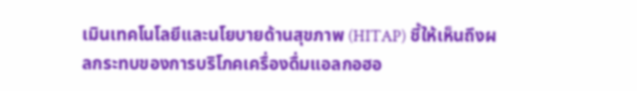เมินเทคโนโลยีและนโยบายด้านสุขภาพ (HITAP) ชี้ให้เห็นถึงผลกระทบของการบริโภคเครื่องดื่มแอลกอฮอ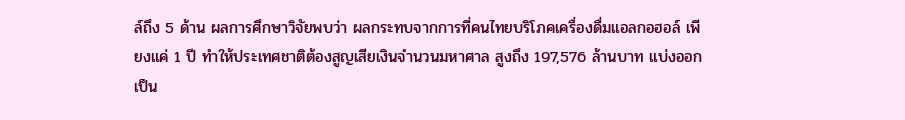ล์ถึง 5 ด้าน ผลการศึกษาวิจัยพบว่า ผลกระทบจากการที่คนไทยบริโภคเครื่องดื่มแอลกอฮอล์ เพียงแค่ 1 ปี ทำให้ประเทศชาติต้องสูญเสียเงินจำนวนมหาศาล สูงถึง 197,576 ล้านบาท แบ่งออกเป็น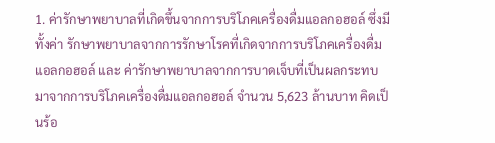1. ค่ารักษาพยาบาลที่เกิดขึ้นจากการบริโภคเครื่องดื่มแอลกอฮอล์ ซึ่งมีทั้งค่า รักษาพยาบาลจากการรักษาโรคที่เกิดจากการบริโภคเครื่องดื่มแอลกอฮอล์ และ ค่ารักษาพยาบาลจากการบาดเจ็บที่เป็นผลกระทบมาจากการบริโภคเครื่องดื่มแอลกอฮอล์ จำนวน 5,623 ล้านบาท คิดเป็นร้อ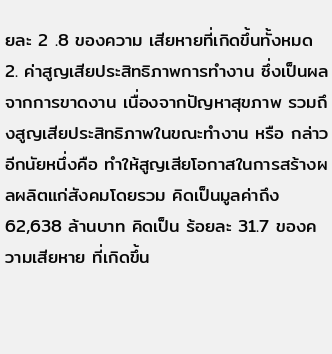ยละ 2 .8 ของความ เสียหายที่เกิดขึ้นทั้งหมด
2. ค่าสูญเสียประสิทธิภาพการทำงาน ซึ่งเป็นผลจากการขาดงาน เนื่องจากปัญหาสุขภาพ รวมถึงสูญเสียประสิทธิภาพในขณะทำงาน หรือ กล่าวอีกนัยหนึ่งคือ ทำให้สูญเสียโอกาสในการสร้างผลผลิตแก่สังคมโดยรวม คิดเป็นมูลค่าถึง 62,638 ล้านบาท คิดเป็น ร้อยละ 31.7 ของความเสียหาย ที่เกิดขึ้น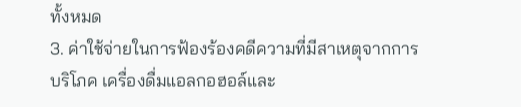ทั้งหมด
3. ค่าใช้จ่ายในการฟ้องร้องคดีความที่มีสาเหตุจากการบริโภค เครื่องดื่มแอลกอฮอล์และ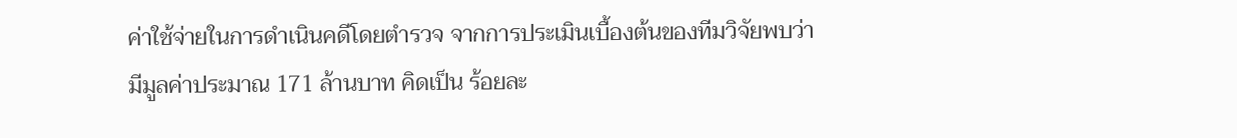ค่าใช้จ่ายในการดำเนินคดีโดยตำรวจ จากการประเมินเบื้องต้นของทีมวิจัยพบว่า มีมูลค่าประมาณ 171 ล้านบาท คิดเป็น ร้อยละ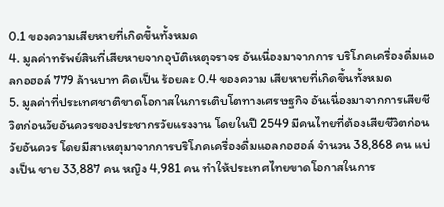0.1 ของความเสียหายที่เกิดขึ้นทั้งหมด
4. มูลค่าทรัพย์สินที่เสียหายจากอุบัติเหตุจราจร อันเนื่องมาจากการ บริโภคเครื่องดื่มแอลกอฮอล์ 779 ล้านบาท คิดเป็น ร้อยละ 0.4 ของความ เสียหายที่เกิดขึ้นทั้งหมด
5. มูลค่าที่ประเทศชาติขาดโอกาสในการเติบโตทางเศรษฐกิจ อันเนื่องมาจากการเสียชีวิตก่อนวัยอันควรของประชากรวัยแรงงาน โดยในปี 2549 มีคนไทยที่ต้องเสียชีวิตก่อนวัยอันควร โดยมีสาเหตุมาจากการบริโภคเครื่องดื่มแอลกอฮอล์ จำนวน 38,868 คน แบ่งเป็น ชาย 33,887 คน หญิง 4,981 คน ทำให้ประเทศไทยขาดโอกาสในการ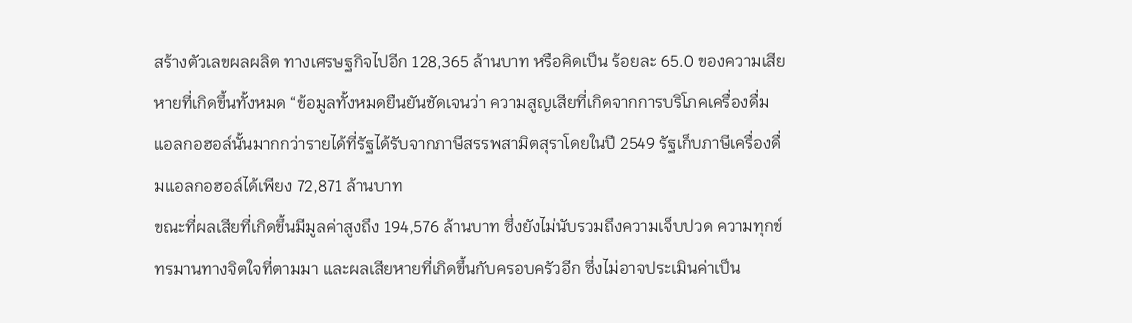สร้างตัวเลขผลผลิต ทางเศรษฐกิจไปอีก 128,365 ล้านบาท หรือคิดเป็น ร้อยละ 65.0 ของความเสียหายที่เกิดขึ้นทั้งหมด “ข้อมูลทั้งหมดยืนยันชัดเจนว่า ความสูญเสียที่เกิดจากการบริโภคเครื่องดื่มแอลกอฮอล์นั้นมากกว่ารายได้ที่รัฐได้รับจากภาษีสรรพสามิตสุราโดยในปี 2549 รัฐเก็บภาษีเครื่องดื่มแอลกอฮอล์ได้เพียง 72,871 ล้านบาท
ขณะที่ผลเสียที่เกิดขึ้นมีมูลค่าสูงถึง 194,576 ล้านบาท ซึ่งยังไม่นับรวมถึงความเจ็บปวด ความทุกข์ทรมานทางจิตใจที่ตามมา และผลเสียหายที่เกิดขึ้นกับครอบครัวอีก ซึ่งไม่อาจประเมินค่าเป็น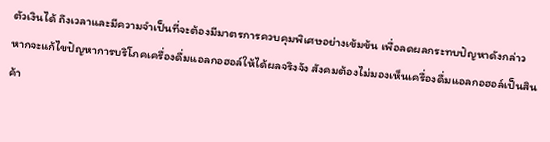ตัวเงินได้ ถึงเวลาและมีความจำเป็นที่จะต้องมีมาตรการควบคุมพิเศษอย่างเข้มข้น เพื่อลดผลกระทบปัญหาดังกล่าว หากจะแก้ไขปัญหาการบริโภคเครื่องดื่มแอลกอฮอล์ให้ได้ผลจริงจัง สังคมต้องไม่มองเห็นเครื่องดื่มแอลกอฮอล์เป็นสินค้า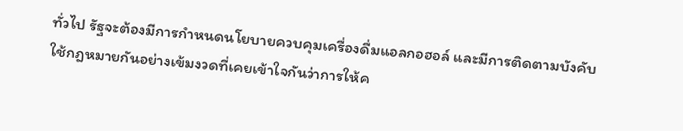ทั่วไป รัฐจะต้องมีการกำหนดนโยบายควบคุมเครื่องดื่มแอลกอฮอล์ และมีการติดตามบังคับใช้กฎหมายกันอย่างเข้มงวดที่เคยเข้าใจกันว่าการให้ค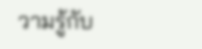วามรู้กับ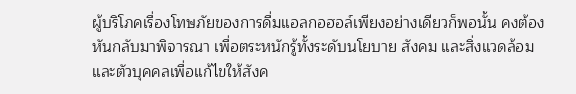ผู้บริโภคเรื่องโทษภัยของการดื่มแอลกอฮอล์เพียงอย่างเดียวก็พอนั้น คงต้องหันกลับมาพิจารณา เพื่อตระหนักรู้ทั้งระดับนโยบาย สังคม และสิ่งแวดล้อม และตัวบุคคลเพื่อแก้ไขให้สังค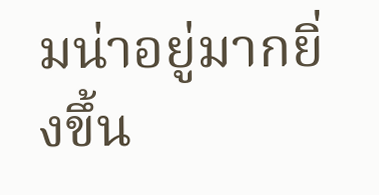มน่าอยู่มากยิ่งขึ้น